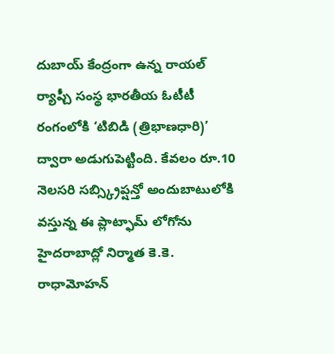దుబాయ్ కేంద్రంగా ఉన్న రాయల్ ర్యాప్చీ సంస్థ భారతీయ ఓటీటీ రంగంలోకి ‘టిబిడి (త్రిభాణధారి)’ ద్వారా అడుగుపెట్టింది. కేవలం రూ.10 నెలసరి సబ్స్క్రిప్షన్తో అందుబాటులోకి వస్తున్న ఈ ప్లాట్ఫామ్ లోగోను హైదరాబాద్లో నిర్మాత కె.కె. రాధామోహన్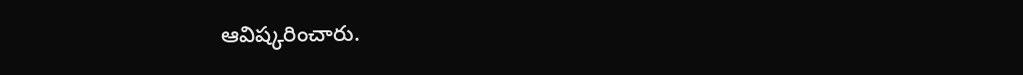ఆవిష్కరించారు.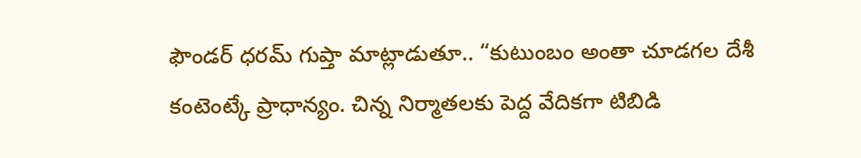ఫౌండర్ ధరమ్ గుప్తా మాట్లాడుతూ.. “కుటుంబం అంతా చూడగల దేశీ కంటెంట్కే ప్రాధాన్యం. చిన్న నిర్మాతలకు పెద్ద వేదికగా టిబిడి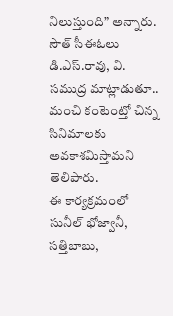నిలుస్తుంది” అన్నారు. సౌత్ సీఈఓలు డి.ఎస్.రావు, వి. సముద్ర మాట్లాడుతూ.. మంచి కంటెంట్తో చిన్న సినిమాలకు అవకాశమిస్తామని తెలిపారు.
ఈ కార్యక్రమంలో సునీల్ భోజ్వానీ, సత్తిబాబు,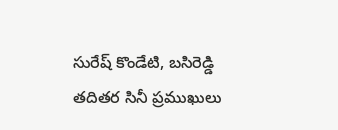సురేష్ కొండేటి, బసిరెడ్డి తదితర సినీ ప్రముఖులు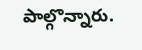పాల్గొన్నారు.